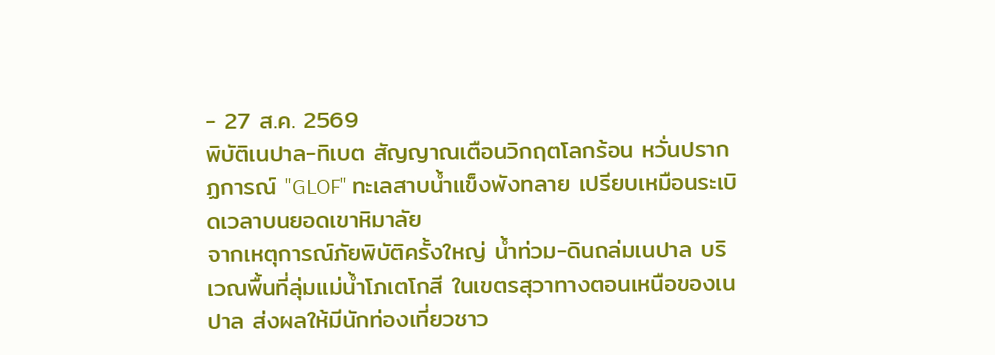- 27 ส.ค. 2569
พิบัติเนปาล-ทิเบต สัญญาณเตือนวิกฤตโลกร้อน หวั่นปรากฏการณ์ "GLOF" ทะเลสาบน้ำแข็งพังทลาย เปรียบเหมือนระเบิดเวลาบนยอดเขาหิมาลัย
จากเหตุการณ์ภัยพิบัติครั้งใหญ่ น้ำท่วม-ดินถล่มเนปาล บริเวณพื้นที่ลุ่มแม่น้ำโภเตโกสี ในเขตรสุวาทางตอนเหนือของเนปาล ส่งผลให้มีนักท่องเที่ยวชาว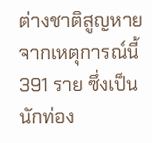ต่างชาติสูญหายจากเหตุการณ์นี้ 391 ราย ซึ่งเป็นนักท่อง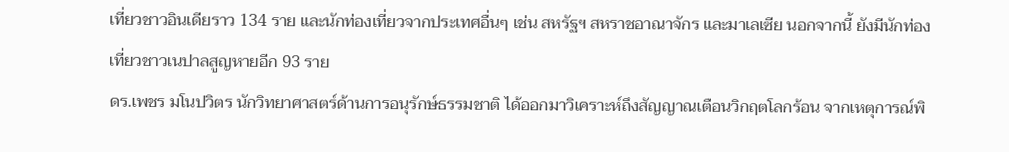เที่ยวชาวอินเดียราว 134 ราย และนักท่องเที่ยวจากประเทศอื่นๆ เช่น สหรัฐฯ สหราชอาณาจักร และมาเลเซีย นอกจากนี้ ยังมีนักท่องเที่ยวชาวเนปาลสูญหายอีก 93 ราย
ดร.เพชร มโนปวิตร นักวิทยาศาสตร์ด้านการอนุรักษ์ธรรมชาติ ได้ออกมาวิเคราะห์ถึงสัญญาณเตือนวิกฤตโลกร้อน จากเหตุการณ์พิ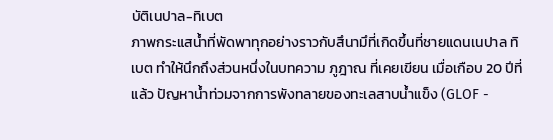บัติเนปาล-ทิเบต
ภาพกระแสน้ำที่พัดพาทุกอย่างราวกับสึนามึที่เกิดขึ้นที่ชายแดนเนปาล ทิเบต ทำให้นึกถึงส่วนหนึ่งในบทความ ภูฎาณ ที่เคยเขียน เมื่อเกือบ 20 ปีที่แล้ว ปัญหาน้ำท่วมจากการพังทลายของทะเลสาบน้ำแข็ง (GLOF -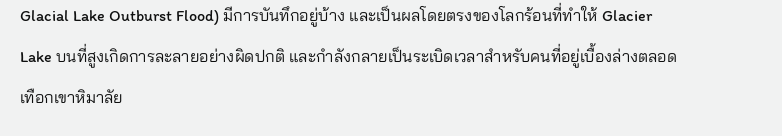Glacial Lake Outburst Flood) มีการบันทึกอยู่บ้าง และเป็นผลโดยตรงของโลกร้อนที่ทำให้ Glacier Lake บนที่สูงเกิดการละลายอย่างผิดปกติ และกำลังกลายเป็นระเบิดเวลาสำหรับคนที่อยู่เบื้องล่างตลอดเทือกเขาหิมาลัย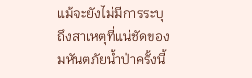แม้จะยังไม่มีการระบุถึงสาเหตุที่แน่ชัดของมหันตภัยน้ำป่าครั้งนี้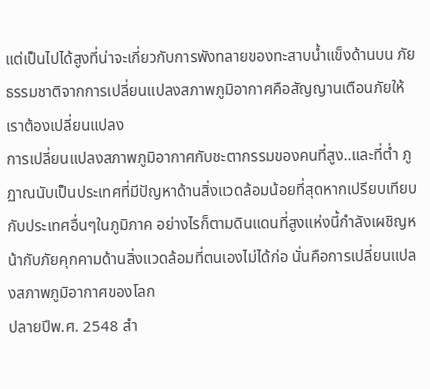แต่เป็นไปได้สูงที่น่าจะเกี่ยวกับการพังทลายของทะสาบน้ำแข็งด้านบน ภัยธรรมชาติจากการเปลี่ยนแปลงสภาพภูมิอากาศคือสัญญานเตือนภัยให้เราต้องเปลี่ยนแปลง
การเปลี่ยนแปลงสภาพภูมิอากาศกับชะตากรรมของคนที่สูง..และที่ต่ำ ภูฏาณนับเป็นประเทศที่มีปัญหาด้านสิ่งแวดล้อมน้อยที่สุดหากเปรียบเทียบกับประเทศอื่นๆในภูมิภาค อย่างไรก็ตามดินแดนที่สูงแห่งนี้กำลังเผชิญหน้ากับภัยคุกคามด้านสิ่งแวดล้อมที่ตนเองไม่ได้ก่อ นั่นคือการเปลี่ยนแปลงสภาพภูมิอากาศของโลก
ปลายปีพ.ศ. 2548 สำ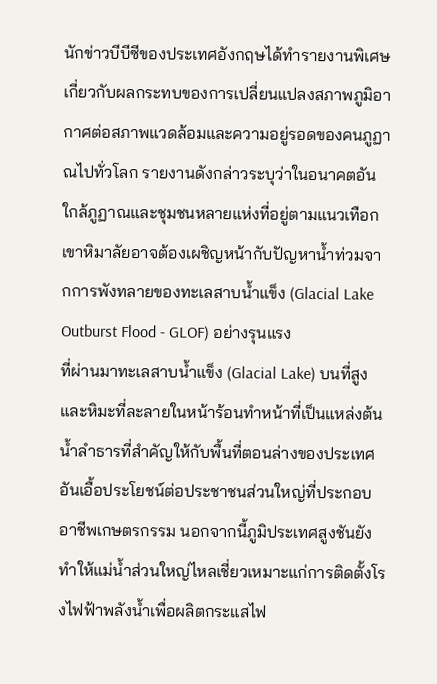นักข่าวบีบีซีของประเทศอังกฤษได้ทำรายงานพิเศษเกี่ยวกับผลกระทบของการเปลี่ยนแปลงสภาพภูมิอากาศต่อสภาพแวดล้อมและความอยู่รอดของคนภูฏาณไปทั่วโลก รายงานดังกล่าวระบุว่าในอนาคตอันใกล้ภูฏาณและชุมชนหลายแห่งที่อยู่ตามแนวเทือกเขาหิมาลัยอาจต้องเผชิญหน้ากับปัญหาน้ำท่วมจากการพังทลายของทะเลสาบน้ำแข็ง (Glacial Lake Outburst Flood - GLOF) อย่างรุนแรง
ที่ผ่านมาทะเลสาบน้ำแข็ง (Glacial Lake) บนที่สูงและหิมะที่ละลายในหน้าร้อนทำหน้าที่เป็นแหล่งต้นน้ำลำธารที่สำคัญให้กับพื้นที่ตอนล่างของประเทศอันเอื้อประโยชน์ต่อประชาชนส่วนใหญ่ที่ประกอบอาชีพเกษตรกรรม นอกจากนี้ภูมิประเทศสูงชันยังทำให้แม่น้ำส่วนใหญ่ไหลเชี่ยวเหมาะแก่การติดตั้งโรงไฟฟ้าพลังน้ำเพื่อผลิตกระแสไฟ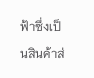ฟ้าซึ่งเป็นสินค้าส่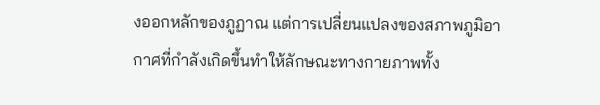งออกหลักของภูฏาณ แต่การเปลี่ยนแปลงของสภาพภูมิอากาศที่กำลังเกิดขึ้นทำให้ลักษณะทางกายภาพทั้ง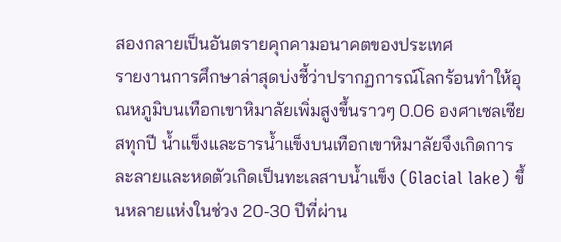สองกลายเป็นอันตรายคุกคามอนาคตของประเทศ
รายงานการศึกษาล่าสุดบ่งชี้ว่าปรากฏการณ์โลกร้อนทำให้อุณหภูมิบนเทือกเขาหิมาลัยเพิ่มสูงขึ้นราวๆ 0.06 องศาเซลเซียสทุกปี น้ำแข็งและธารน้ำแข็งบนเทือกเขาหิมาลัยจึงเกิดการละลายและหดตัวเกิดเป็นทะเลสาบน้ำแข็ง (Glacial lake) ขึ้นหลายแห่งในช่วง 20-30 ปีที่ผ่าน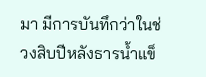มา มีการบันทึกว่าในช่วงสิบปีหลังธารน้ำแข็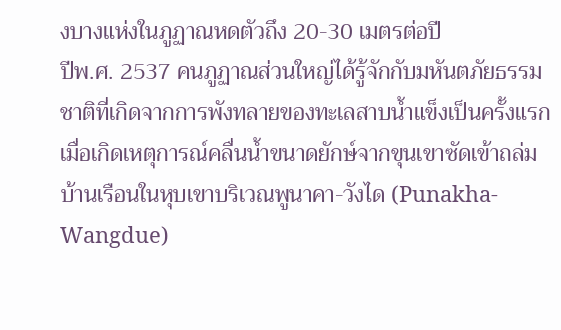งบางแห่งในภูฏาณหดตัวถึง 20-30 เมตรต่อปี
ปีพ.ศ. 2537 คนภูฏาณส่วนใหญ่ได้รู้จักกับมหันตภัยธรรมชาติที่เกิดจากการพังทลายของทะเลสาบน้ำแข็งเป็นครั้งแรก เมื่อเกิดเหตุการณ์คลื่นน้ำขนาดยักษ์จากขุนเขาซัดเข้าถล่มบ้านเรือนในหุบเขาบริเวณพูนาคา-วังได (Punakha-Wangdue)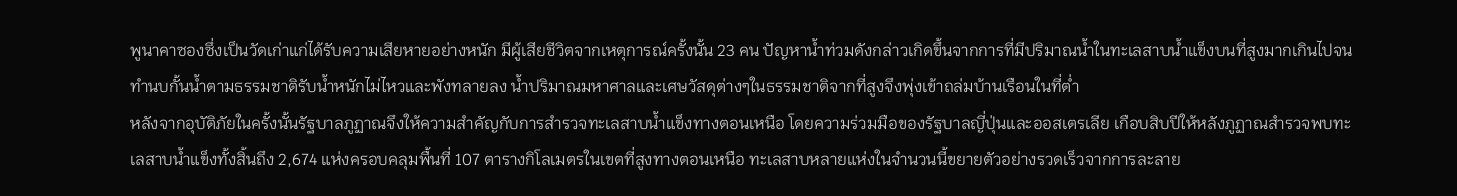พูนาคาซองซึ่งเป็นวัดเก่าแก่ได้รับความเสียหายอย่างหนัก มีผู้เสียชีวิตจากเหตุการณ์ครั้งนั้น 23 คน ปัญหาน้ำท่วมดังกล่าวเกิดขึ้นจากการที่มีปริมาณน้ำในทะเลสาบน้ำแข็งบนที่สูงมากเกินไปจนทำนบกั้นน้ำตามธรรมชาติรับน้ำหนักไม่ไหวและพังทลายลง น้ำปริมาณมหาศาลและเศษวัสดุต่างๆในธรรมชาติจากที่สูงจึงพุ่งเข้าถล่มบ้านเรือนในที่ต่ำ
หลังจากอุบัติภัยในครั้งนั้นรัฐบาลภูฏาณจึงให้ความสำคัญกับการสำรวจทะเลสาบน้ำแข็งทางตอนเหนือ โดยความร่วมมือของรัฐบาลญี่ปุ่นและออสเตรเลีย เกือบสิบปีให้หลังภูฏาณสำรวจพบทะเลสาบน้ำแข็งทั้งสิ้นถึง 2,674 แห่งครอบคลุมพื้นที่ 107 ตารางกิโลเมตรในเขตที่สูงทางตอนเหนือ ทะเลสาบหลายแห่งในจำนวนนี้ขยายตัวอย่างรวดเร็วจากการละลาย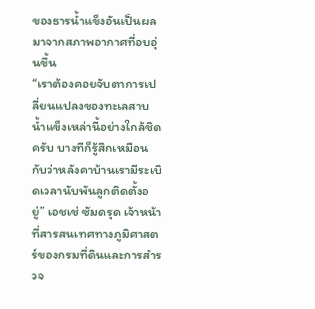ของธารน้ำแข็งอันเป็นผลมาจากสภาพอากาศที่อบอุ่นขึ้น
“เราต้องคอยจับตาการเปลี่ยนแปลงของทะเลสาบน้ำแข็งเหล่านี้อย่างใกล้ชิดครับ บางทีก็รู้สึกเหมือนกับว่าหลังคาบ้านเรามีระเบิดเวลานับพันลูกติดตั้งอยู่” เอชเช่ ซัมดรุด เจ้าหน้าที่สารสนเทศทางภูมิศาสตร์ของกรมที่ดินและการสำรวจ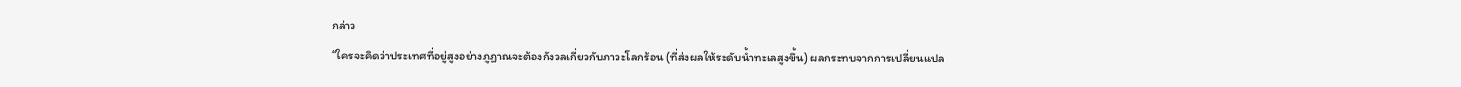กล่าว
“ใครจะคิดว่าประเทศที่อยู่สูงอย่างภูฏาณจะต้องกังวลเกี่ยวกับภาวะโลกร้อน (ที่ส่งผลให้ระดับน้ำทะเลสูงขึ้น) ผลกระทบจากการเปลี่ยนแปล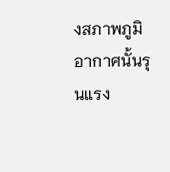งสภาพภูมิอากาศนั้นรุนแรง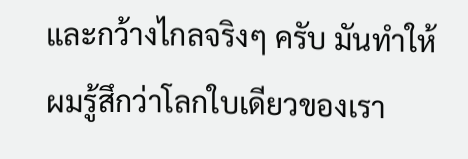และกว้างไกลจริงๆ ครับ มันทำให้ผมรู้สึกว่าโลกใบเดียวของเรา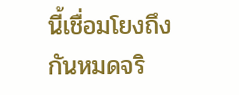นี้เชื่อมโยงถึงกันหมดจริ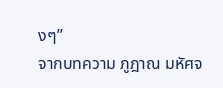งๆ”
จากบทความ ภูฎาณ มหัศจ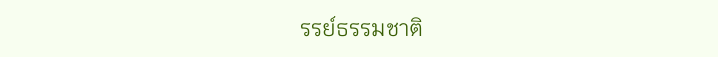รรย์ธรรมชาติ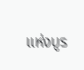แห่งบูร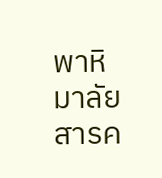พาหิมาลัย สารค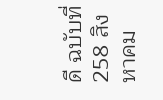ดี ฉบับที่ 258 สิงหาคม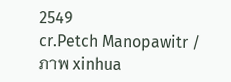2549
cr.Petch Manopawitr / ภาพ xinhua